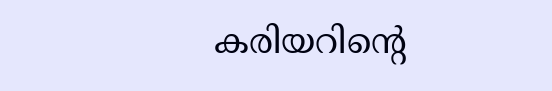കരിയറിന്റെ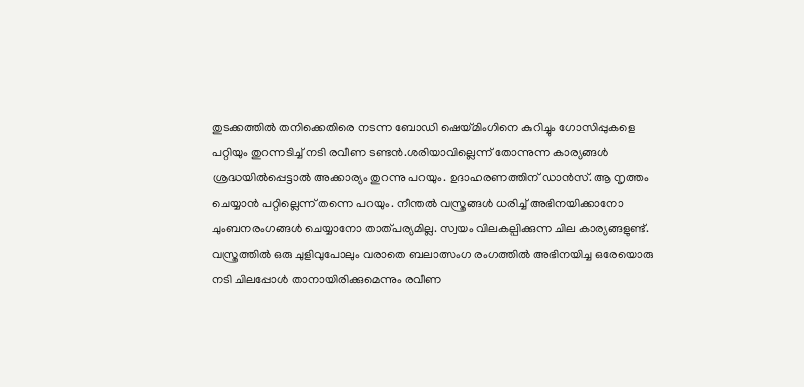തുടക്കത്തിൽ തനിക്കെതിരെ നടന്ന ബോഡി ഷെയ്മിംഗിനെ കുറിച്ചും ഗോസിപ്പുകളെ പറ്റിയും തുറന്നടിച്ച് നടി രവീണ ടണ്ടൻ.ശരിയാവില്ലെന്ന് തോന്നുന്ന കാര്യങ്ങൾ ശ്രദ്ധയിൽപ്പെട്ടാൽ അക്കാര്യം തുറന്നു പറയും. ഉദാഹരണത്തിന് ഡാൻസ്. ആ നൃത്തം ചെയ്യാൻ പറ്റില്ലെന്ന് തന്നെ പറയും. നീന്തൽ വസ്ത്രങ്ങൾ ധരിച്ച് അഭിനയിക്കാനോ ചുംബനരംഗങ്ങൾ ചെയ്യാനോ താത്പര്യമില്ല. സ്വയം വിലകല്പിക്കുന്ന ചില കാര്യങ്ങളുണ്ട്. വസ്ത്രത്തിൽ ഒരു ചുളിവുപോലും വരാതെ ബലാത്സംഗ രംഗത്തിൽ അഭിനയിച്ച ഒരേയൊരു നടി ചിലപ്പോൾ താനായിരിക്കുമെന്നും രവീണ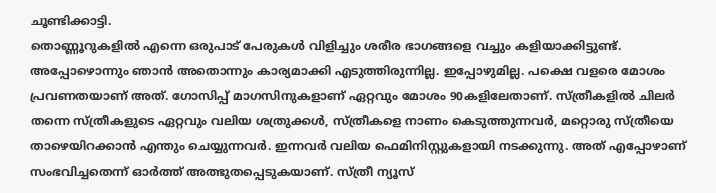ചൂണ്ടിക്കാട്ടി.
തൊണ്ണൂറുകളിൽ എന്നെ ഒരുപാട് പേരുകൾ വിളിച്ചും ശരീര ഭാഗങ്ങളെ വച്ചും കളിയാക്കിട്ടുണ്ട്. അപ്പോഴൊന്നും ഞാൻ അതൊന്നും കാര്യമാക്കി എടുത്തിരുന്നില്ല. ഇപ്പോഴുമില്ല. പക്ഷെ വളരെ മോശം പ്രവണതയാണ് അത്. ഗോസിപ്പ് മാഗസിനുകളാണ് ഏറ്റവും മോശം 90കളിലേതാണ്. സ്ത്രീകളിൽ ചിലർ തന്നെ സ്ത്രീകളുടെ ഏറ്റവും വലിയ ശത്രുക്കൾ, സ്ത്രീകളെ നാണം കെടുത്തുന്നവർ, മറ്റൊരു സ്ത്രീയെ താഴെയിറക്കാൻ എന്തും ചെയ്യുന്നവർ. ഇന്നവർ വലിയ ഫെമിനിസ്റ്റുകളായി നടക്കുന്നു. അത് എപ്പോഴാണ് സംഭവിച്ചതെന്ന് ഓർത്ത് അത്ഭുതപ്പെടുകയാണ്. സ്ത്രീ ന്യൂസ്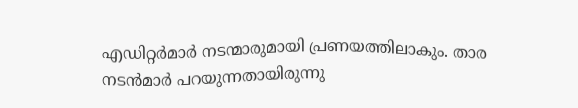എഡിറ്റർമാർ നടന്മാരുമായി പ്രണയത്തിലാകും. താര നടൻമാർ പറയുന്നതായിരുന്നു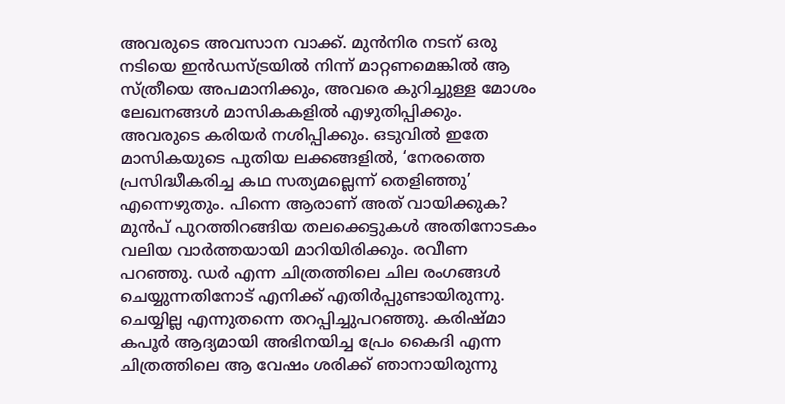അവരുടെ അവസാന വാക്ക്. മുൻനിര നടന് ഒരു നടിയെ ഇൻഡസ്ട്രയിൽ നിന്ന് മാറ്റണമെങ്കിൽ ആ സ്ത്രീയെ അപമാനിക്കും, അവരെ കുറിച്ചുള്ള മോശം ലേഖനങ്ങൾ മാസികകളിൽ എഴുതിപ്പിക്കും. അവരുടെ കരിയർ നശിപ്പിക്കും. ഒടുവിൽ ഇതേ മാസികയുടെ പുതിയ ലക്കങ്ങളിൽ, ‘നേരത്തെ പ്രസിദ്ധീകരിച്ച കഥ സത്യമല്ലെന്ന് തെളിഞ്ഞു’ എന്നെഴുതും. പിന്നെ ആരാണ് അത് വായിക്കുക? മുൻപ് പുറത്തിറങ്ങിയ തലക്കെട്ടുകൾ അതിനോടകം വലിയ വാർത്തയായി മാറിയിരിക്കും. രവീണ പറഞ്ഞു. ഡർ എന്ന ചിത്രത്തിലെ ചില രംഗങ്ങൾ ചെയ്യുന്നതിനോട് എനിക്ക് എതിർപ്പുണ്ടായിരുന്നു. ചെയ്യില്ല എന്നുതന്നെ തറപ്പിച്ചുപറഞ്ഞു. കരിഷ്മാ കപൂർ ആദ്യമായി അഭിനയിച്ച പ്രേം കൈദി എന്ന ചിത്രത്തിലെ ആ വേഷം ശരിക്ക് ‍ഞാനായിരുന്നു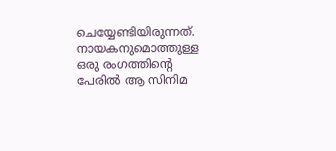ചെയ്യേണ്ടിയിരുന്നത്. നായകനുമൊത്തുള്ള ഒരു രംഗത്തിന്റെ പേരിൽ ആ സിനിമ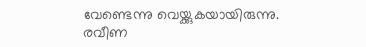വേണ്ടെന്നു വെയ്ക്കുകയായിരുന്നു. രവീണ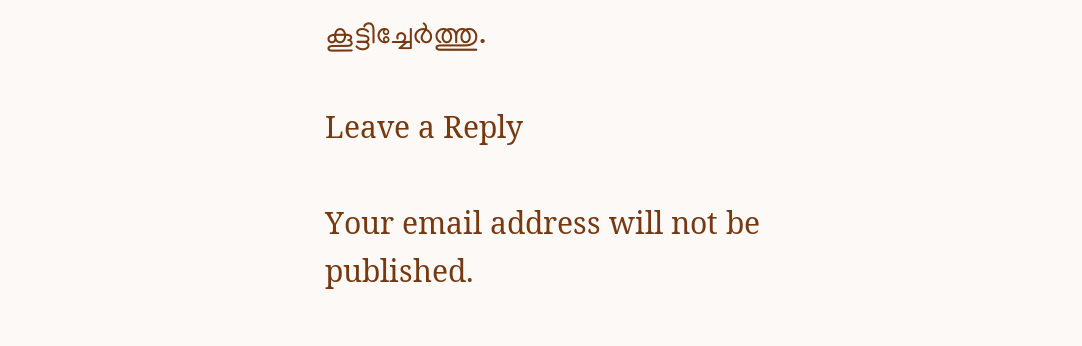കൂട്ടിച്ചേർത്തു.

Leave a Reply

Your email address will not be published.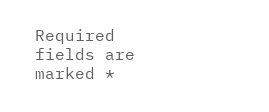Required fields are marked *